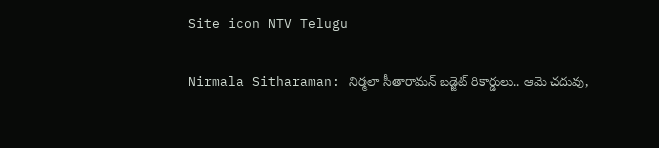Site icon NTV Telugu

Nirmala Sitharaman: నిర్మలా సీతారామన్ బడ్జెట్ రికార్డులు.. ఆమె చదువు,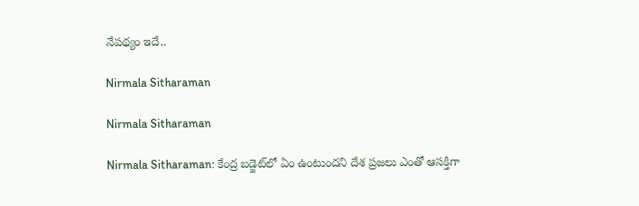నేపథ్యం ఇదే..

Nirmala Sitharaman

Nirmala Sitharaman

Nirmala Sitharaman: కేంద్ర బడ్జెట్‌లో ఏం ఉంటుందని దేశ ప్రజలు ఎంతో ఆసక్తిగా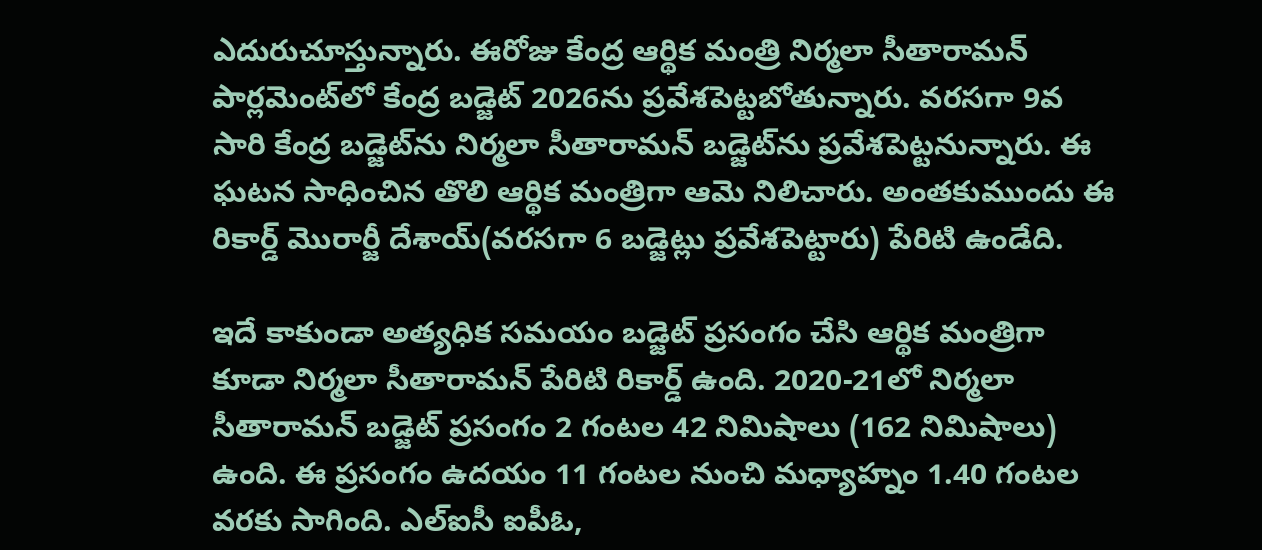ఎదురుచూస్తున్నారు. ఈరోజు కేంద్ర ఆర్థిక మంత్రి నిర్మలా సీతారామన్ పార్లమెంట్‌లో కేంద్ర బడ్జెట్ 2026ను ప్రవేశపెట్టబోతున్నారు. వరసగా 9వ సారి కేంద్ర బడ్జెట్‌ను నిర్మలా సీతారామన్ బడ్జెట్‌ను ప్రవేశపెట్టనున్నారు. ఈ ఘటన సాధించిన తొలి ఆర్థిక మంత్రిగా ఆమె నిలిచారు. అంతకుముందు ఈ రికార్డ్ మొరార్జీ దేశాయ్(వరసగా 6 బడ్జెట్లు ప్రవేశపెట్టారు) పేరిటి ఉండేది.

ఇదే కాకుండా అత్యధిక సమయం బడ్జెట్ ప్రసంగం చేసి ఆర్థిక మంత్రిగా కూడా నిర్మలా సీతారామన్ పేరిటి రికార్డ్ ఉంది. 2020-21లో నిర్మలా సీతారామన్ బడ్జెట్ ప్రసంగం 2 గంటల 42 నిమిషాలు (162 నిమిషాలు) ఉంది. ఈ ప్రసంగం ఉదయం 11 గంటల నుంచి మధ్యాహ్నం 1.40 గంటల వరకు సాగింది. ఎల్ఐసీ ఐపీఓ,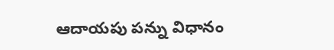ఆదాయపు పన్ను విధానం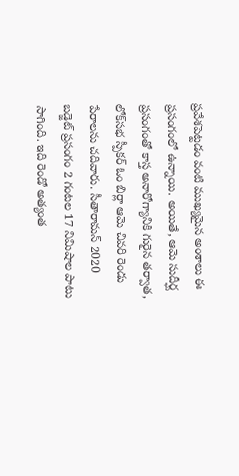ప్రవేశపెట్టడం వంటి ముఖ్యమైన అంశాలు ఈ ప్రసంగంలో ఉన్నాయి. అయితే, ఆమె సుదీర్ఘ ప్రసంగంతో కాస్త అనారోగ్యానికి గురైన తర్వాత, లోక్‌సభ స్పీకర్ ఓం బిర్లా ఆమె చివరి రెండు పేరాలను చదివారు. సీతారామన్ 2020 బడ్జెట్ ప్రసంగం 2 గంటల 17 నిమిషాల పాటు సాగింది. ఇది రెండో అత్యంత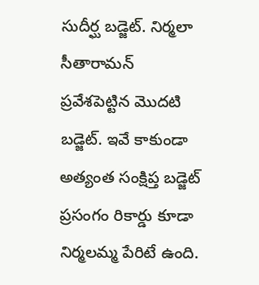సుదీర్ఘ బడ్జెట్. నిర్మలా సీతారామన్ ప్రవేశపెట్టిన మొదటి బడ్జెట్. ఇవే కాకుండా అత్యంత సంక్షిప్త బడ్జెట్ ప్రసంగం రికార్డు కూడా నిర్మలమ్మ పేరిటే ఉంది.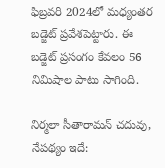ఫిబ్రవరి 2024లో మధ్యంతర బడ్జెట్ ప్రవేశపెట్టారు. ఈ బడ్జెట్ ప్రసంగం కేవలం 56 నిమిషాల పాటు సాగింది.

నిర్మలా సీతారామన్ చదువు, నేపథ్యం ఇదే: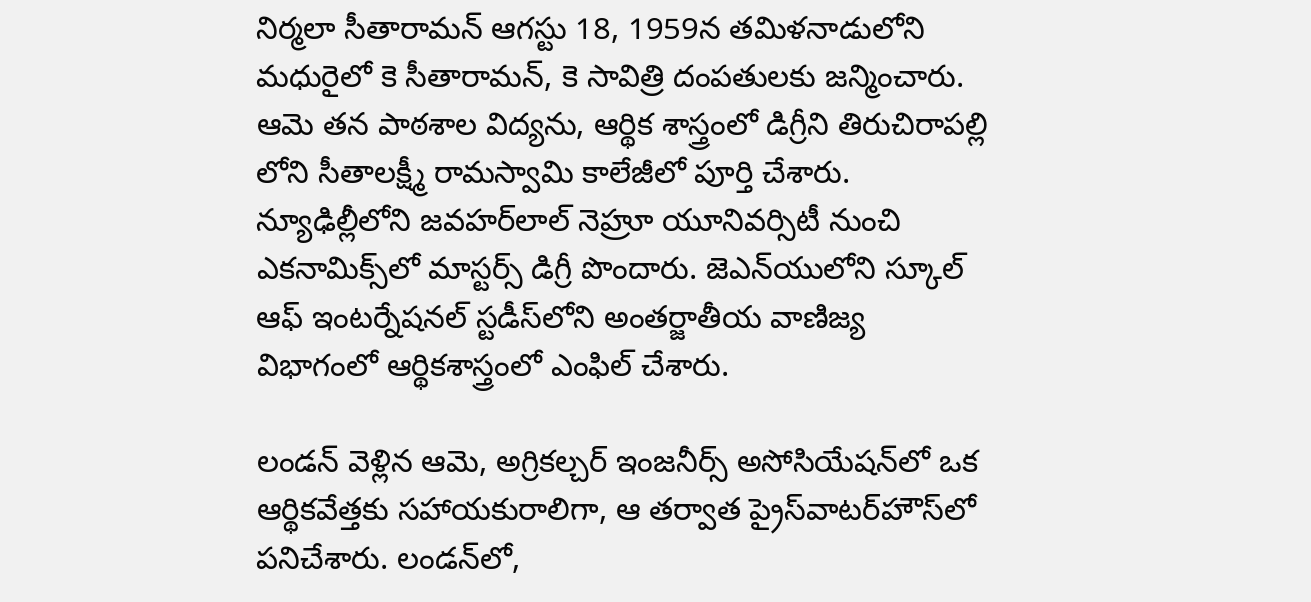నిర్మలా సీతారామన్ ఆగస్టు 18, 1959న తమిళనాడులోని మధురైలో కె సీతారామన్, కె సావిత్రి దంపతులకు జన్మించారు. ఆమె తన పాఠశాల విద్యను, ఆర్థిక శాస్త్రంలో డిగ్రీని తిరుచిరాపల్లి లోని సీతాలక్ష్మీ రామస్వామి కాలేజీలో పూర్తి చేశారు. న్యూఢిల్లీలోని జవహర్‌లాల్ నెహ్రూ యూనివర్సిటీ నుంచి ఎకనామిక్స్‌లో మాస్టర్స్ డిగ్రీ పొందారు. జెఎన్‌యులోని స్కూల్ ఆఫ్ ఇంటర్నేషనల్ స్టడీస్‌లోని అంతర్జాతీయ వాణిజ్య విభాగంలో ఆర్థికశాస్త్రంలో ఎంఫిల్ చేశారు.

లండన్ వెళ్లిన ఆమె, అగ్రికల్చర్ ఇంజనీర్స్ అసోసియేషన్‌లో ఒక ఆర్థికవేత్తకు సహాయకురాలిగా, ఆ తర్వాత ప్రైస్‌వాటర్‌హౌస్‌లో పనిచేశారు. లండన్‌లో,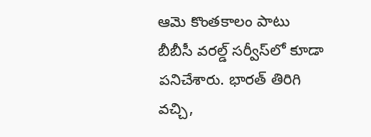ఆమె కొంతకాలం పాటు బీబీసీ వరల్డ్ సర్వీస్‌లో కూడా పనిచేశారు. భారత్ తిరిగి వచ్చి,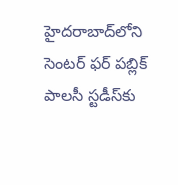హైదరాబాద్‌లోని సెంటర్ ఫర్ పబ్లిక్ పాలసీ స్టడీస్‌కు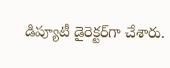డిప్యూటీ డైరెక్టర్‌గా చేశారు.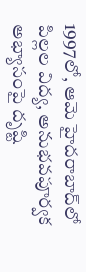1997లో, ఆమె హైదరాబాద్‌లో పిల్లల విద్య, అనుభవపూర్వక అభ్యాసంపై దృష్టి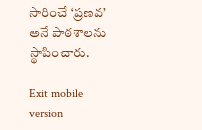సారించే ‘ప్రణవ’ అనే పాఠశాలను స్థాపించారు.

Exit mobile version